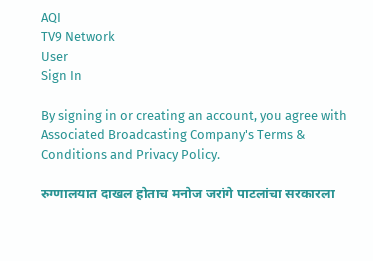AQI
TV9 Network
User
Sign In

By signing in or creating an account, you agree with Associated Broadcasting Company's Terms & Conditions and Privacy Policy.

रुग्णालयात दाखल होताच मनोज जरांगे पाटलांचा सरकारला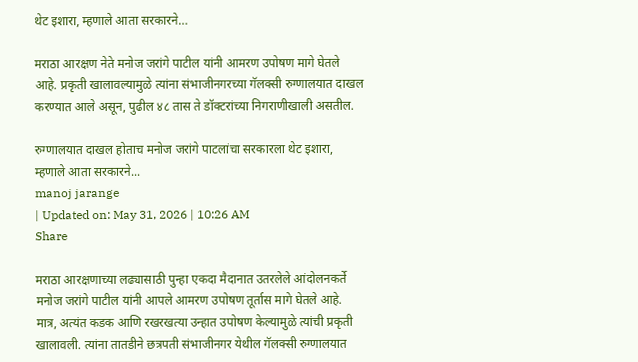थेट इशारा, म्हणाले आता सरकारने…

मराठा आरक्षण नेते मनोज जरांगे पाटील यांनी आमरण उपोषण मागे घेतले आहे. प्रकृती खालावल्यामुळे त्यांना संभाजीनगरच्या गॅलक्सी रुग्णालयात दाखल करण्यात आले असून, पुढील ४८ तास ते डॉक्टरांच्या निगराणीखाली असतील.

रुग्णालयात दाखल होताच मनोज जरांगे पाटलांचा सरकारला थेट इशारा, म्हणाले आता सरकारने...
manoj jarange
| Updated on: May 31, 2026 | 10:26 AM
Share

मराठा आरक्षणाच्या लढ्यासाठी पुन्हा एकदा मैदानात उतरलेले आंदोलनकर्ते मनोज जरांगे पाटील यांनी आपले आमरण उपोषण तूर्तास मागे घेतले आहे. मात्र, अत्यंत कडक आणि रखरखत्या उन्हात उपोषण केल्यामुळे त्यांची प्रकृती खालावली. त्यांना तातडीने छत्रपती संभाजीनगर येथील गॅलक्सी रुग्णालयात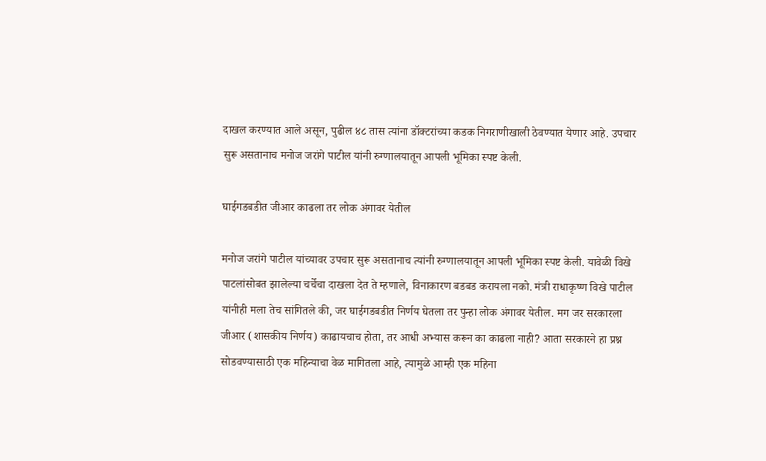दाखल करण्यात आले असून, पुढील ४८ तास त्यांना डॉक्टरांच्या कडक निगराणीखाली ठेवण्यात येणार आहे. उपचार सुरू असतानाच मनोज जरांगे पाटील यांनी रुग्णालयातून आपली भूमिका स्पष्ट केली.

घाईगडबडीत जीआर काढला तर लोक अंगावर येतील

मनोज जरांगे पाटील यांच्यावर उपचार सुरू असतानाच त्यांनी रुग्णालयातून आपली भूमिका स्पष्ट केली. यावेळी विखे पाटलांसोबत झालेल्या चर्चेचा दाखला देत ते म्हणाले, विनाकारण बडबड करायला नको. मंत्री राधाकृष्ण विखे पाटील यांनीही मला तेच सांगितले की, जर घाईगडबडीत निर्णय घेतला तर पुन्हा लोक अंगावर येतील. मग जर सरकारला जीआर (शासकीय निर्णय) काढायचाच होता, तर आधी अभ्यास करून का काढला नाही? आता सरकारने हा प्रश्न सोडवण्यासाठी एक महिन्याचा वेळ मागितला आहे, त्यामुळे आम्ही एक महिना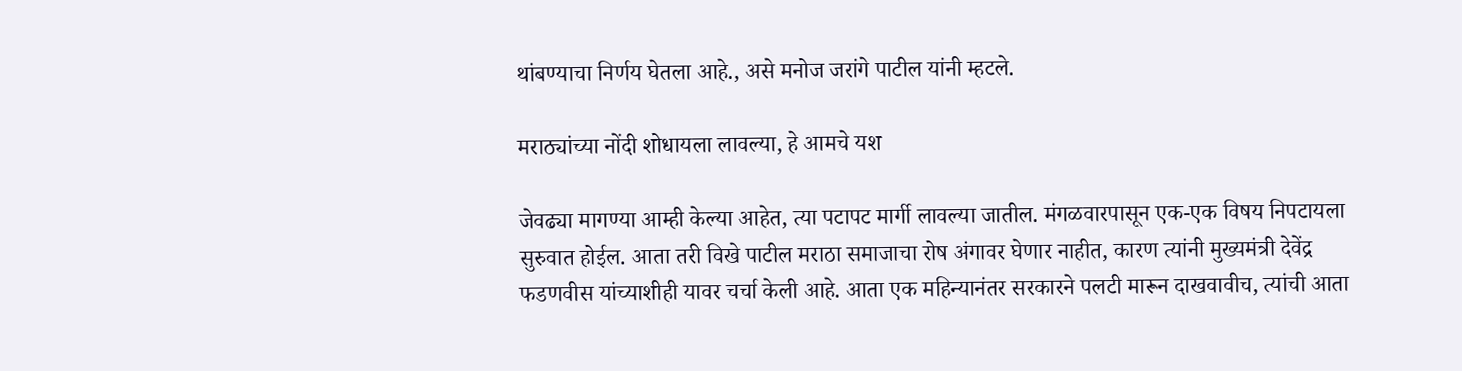थांबण्याचा निर्णय घेतला आहे., असे मनोज जरांगे पाटील यांनी म्हटले.

मराठ्यांच्या नोंदी शोधायला लावल्या, हे आमचे यश

जेवढ्या मागण्या आम्ही केल्या आहेत, त्या पटापट मार्गी लावल्या जातील. मंगळवारपासून एक-एक विषय निपटायला सुरुवात होईल. आता तरी विखे पाटील मराठा समाजाचा रोष अंगावर घेणार नाहीत, कारण त्यांनी मुख्यमंत्री देवेंद्र फडणवीस यांच्याशीही यावर चर्चा केली आहे. आता एक महिन्यानंतर सरकारने पलटी मारून दाखवावीच, त्यांची आता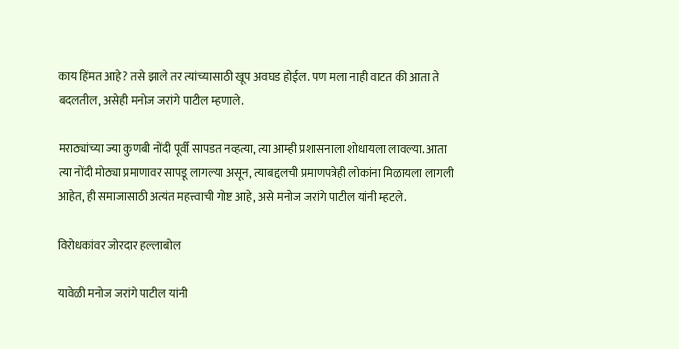काय हिंमत आहे? तसे झाले तर त्यांच्यासाठी खूप अवघड होईल. पण मला नाही वाटत की आता ते बदलतील, असेही मनोज जरांगे पाटील म्हणाले.

मराठ्यांच्या ज्या कुणबी नोंदी पूर्वी सापडत नव्हत्या, त्या आम्ही प्रशासनाला शोधायला लावल्या. आता त्या नोंदी मोठ्या प्रमाणावर सापडू लागल्या असून, त्याबद्दलची प्रमाणपत्रेही लोकांना मिळायला लागली आहेत, ही समाजासाठी अत्यंत महत्त्वाची गोष्ट आहे, असे मनोज जरांगे पाटील यांनी म्हटले.

विरोधकांवर जोरदार हल्लाबोल

यावेळी मनोज जरांगे पाटील यांनी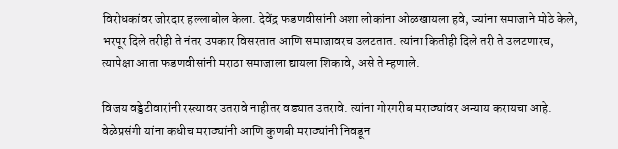विरोधकांवर जोरदार हल्लाबोल केला. देवेंद्र फडणवीसांनी अशा लोकांना ओळखायला हवे, ज्यांना समाजाने मोठे केले, भरपूर दिले तरीही ते नंतर उपकार विसरतात आणि समाजावरच उलटतात. त्यांना कितीही दिले तरी ते उलटणारच, त्यापेक्षा आता फडणवीसांनी मराठा समाजाला द्यायला शिकावे, असे ते म्हणाले.

विजय वड्डेटीवारांनी रस्त्यावर उतरावे नाहीतर वड्यात उतरावे. त्यांना गोरगरीब मराठ्यांवर अन्याय करायचा आहे. वेळेप्रसंगी यांना कधीच मराठ्यांनी आणि कुणबी मराठ्यांनी निवडून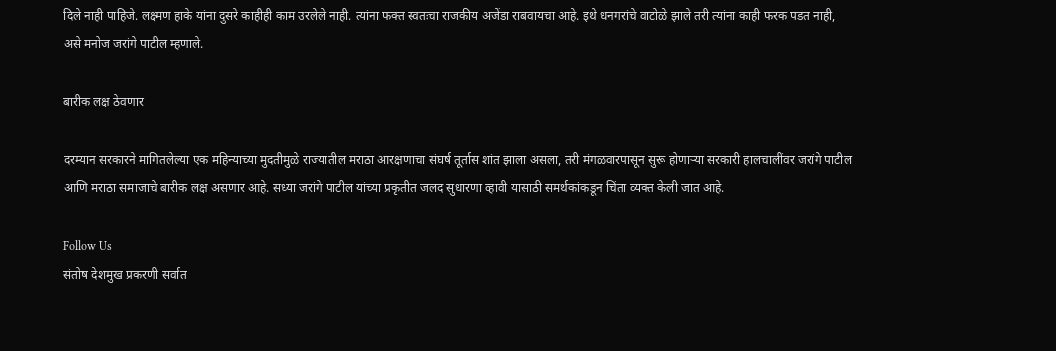दिले नाही पाहिजे. लक्ष्मण हाके यांना दुसरे काहीही काम उरलेले नाही. त्यांना फक्त स्वतःचा राजकीय अजेंडा राबवायचा आहे. इथे धनगरांचे वाटोळे झाले तरी त्यांना काही फरक पडत नाही, असे मनोज जरांगे पाटील म्हणाले.

बारीक लक्ष ठेवणार

दरम्यान सरकारने मागितलेल्या एक महिन्याच्या मुदतीमुळे राज्यातील मराठा आरक्षणाचा संघर्ष तूर्तास शांत झाला असला, तरी मंगळवारपासून सुरू होणाऱ्या सरकारी हालचालींवर जरांगे पाटील आणि मराठा समाजाचे बारीक लक्ष असणार आहे. सध्या जरांगे पाटील यांच्या प्रकृतीत जलद सुधारणा व्हावी यासाठी समर्थकांकडून चिंता व्यक्त केली जात आहे.

Follow Us
संतोष देशमुख प्रकरणी सर्वात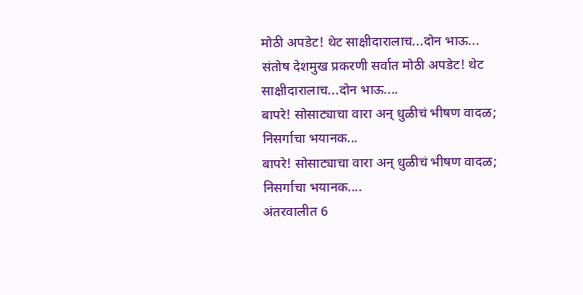मोठी अपडेट! थेट साक्षीदारालाच...दोन भाऊ...
संतोष देशमुख प्रकरणी सर्वात मोठी अपडेट! थेट साक्षीदारालाच...दोन भाऊ....
बापरे! सोसाट्याचा वारा अन् धुळीचं भीषण वादळ; निसर्गाचा भयानक...
बापरे! सोसाट्याचा वारा अन् धुळीचं भीषण वादळ; निसर्गाचा भयानक....
अंतरवालीत 6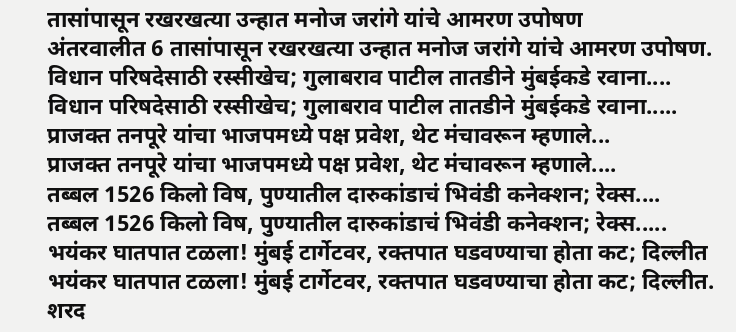तासांपासून रखरखत्या उन्हात मनोज जरांगे यांचे आमरण उपोषण
अंतरवालीत 6 तासांपासून रखरखत्या उन्हात मनोज जरांगे यांचे आमरण उपोषण.
विधान परिषदेसाठी रस्सीखेच; गुलाबराव पाटील तातडीने मुंबईकडे रवाना....
विधान परिषदेसाठी रस्सीखेच; गुलाबराव पाटील तातडीने मुंबईकडे रवाना.....
प्राजक्त तनपूरे यांचा भाजपमध्ये पक्ष प्रवेश, थेट मंचावरून म्हणाले...
प्राजक्त तनपूरे यांचा भाजपमध्ये पक्ष प्रवेश, थेट मंचावरून म्हणाले....
तब्बल 1526 किलो विष, पुण्यातील दारुकांडाचं भिवंडी कनेक्शन; रेक्स....
तब्बल 1526 किलो विष, पुण्यातील दारुकांडाचं भिवंडी कनेक्शन; रेक्स.....
भयंकर घातपात टळला! मुंबई टार्गेटवर, रक्तपात घडवण्याचा होता कट; दिल्लीत
भयंकर घातपात टळला! मुंबई टार्गेटवर, रक्तपात घडवण्याचा होता कट; दिल्लीत.
शरद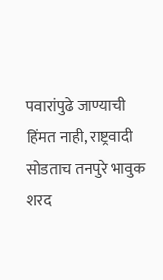पवारांपुढे जाण्याची हिंमत नाही, राष्ट्रवादी सोडताच तनपुरे भावुक
शरद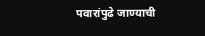पवारांपुढे जाण्याची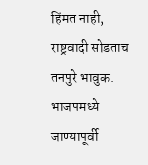हिंमत नाही, राष्ट्रवादी सोडताच तनपुरे भावुक.
भाजपमध्ये जाण्यापूर्वी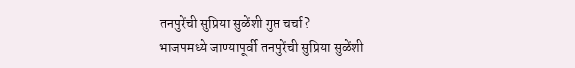तनपुरेंची सुप्रिया सुळेंशी गुप्त चर्चा?
भाजपमध्ये जाण्यापूर्वी तनपुरेंची सुप्रिया सुळेंशी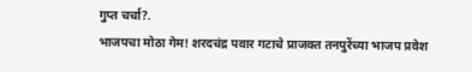गुप्त चर्चा?.
भाजपचा मोठा गेम! शरदचंद्र पवार गटाचे प्राजक्त तनपुरेंच्या भाजप प्रवेश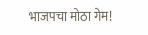भाजपचा मोठा गेम!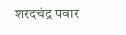शरदचंद्र पवार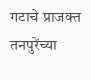गटाचे प्राजक्त तनपुरेंच्या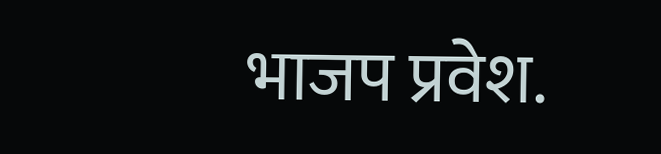भाजप प्रवेश.